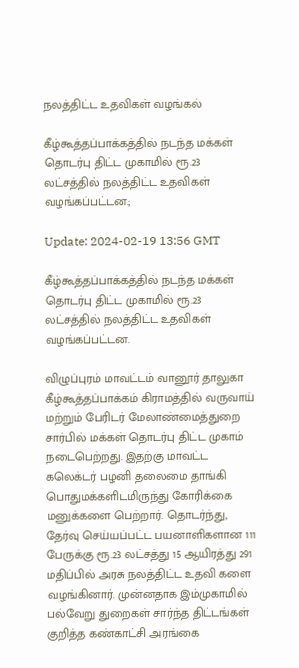நலத்திட்ட உதவிகள் வழங்கல்

கீழ்கூத்தப்பாக்கத்தில் நடந்த மக்கள் தொடர்பு திட்ட முகாமில் ரூ.23 லட்சத்தில் நலத்திட்ட உதவிகள் வழங்கப்பட்டன.;

Update: 2024-02-19 13:56 GMT

கீழ்கூத்தப்பாக்கத்தில் நடந்த மக்கள் தொடர்பு திட்ட முகாமில் ரூ.23 லட்சத்தில் நலத்திட்ட உதவிகள் வழங்கப்பட்டன.

விழுப்புரம் மாவட்டம் வானூர் தாலுகா கீழ்கூத்தப்பாக்கம் கிராமத்தில் வருவாய் மற்றும் பேரிடர் மேலாண்மைத்துறை சார்பில் மக்கள் தொடர்பு திட்ட முகாம் நடைபெற்றது. இதற்கு மாவட்ட கலெக்டர் பழனி தலைமை தாங்கி பொதுமக்களிடமிருந்து கோரிக்கை மனுக்களை பெற்றார். தொடர்ந்து, தேர்வு செய்யப்பட்ட பயனாளிகளான 111 பேருக்கு ரூ.23 லட்சத்து 15 ஆயிரத்து 291 மதிப்பில் அரசு நலத்திட்ட உதவி களை வழங்கினார். முன்னதாக இம்முகாமில் பல்வேறு துறைகள் சார்ந்த திட்டங்கள் குறித்த கண்காட்சி அரங்கை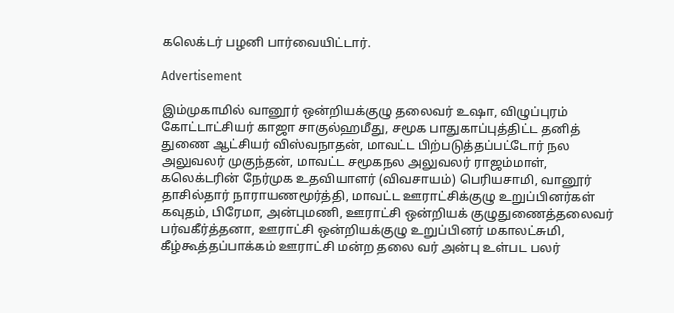கலெக்டர் பழனி பார்வையிட்டார்.

Advertisement

இம்முகாமில் வானூர் ஒன்றியக்குழு தலைவர் உஷா, விழுப்புரம் கோட்டாட்சியர் காஜா சாகுல்ஹமீது, சமூக பாதுகாப்புத்திட்ட தனித் துணை ஆட்சியர் விஸ்வநாதன், மாவட்ட பிற்படுத்தப்பட்டோர் நல அலுவலர் முகுந்தன், மாவட்ட சமூகநல அலுவலர் ராஜம்மாள், கலெக்டரின் நேர்முக உதவியாளர் (விவசாயம்) பெரியசாமி, வானூர் தாசில்தார் நாராயணமூர்த்தி, மாவட்ட ஊராட்சிக்குழு உறுப்பினர்கள் கவுதம், பிரேமா, அன்புமணி, ஊராட்சி ஒன்றியக் குழுதுணைத்தலைவர் பர்வகீர்த்தனா, ஊராட்சி ஒன்றியக்குழு உறுப்பினர் மகாலட்சுமி, கீழ்கூத்தப்பாக்கம் ஊராட்சி மன்ற தலை வர் அன்பு உள்பட பலர்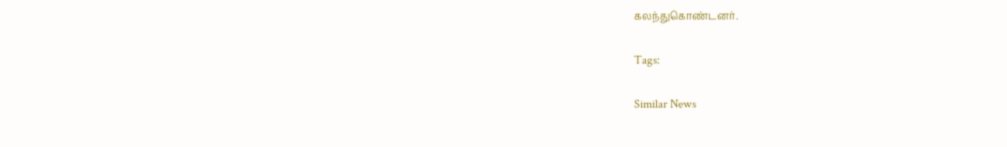கலந்துகொண்டனர்.

Tags:

Similar News